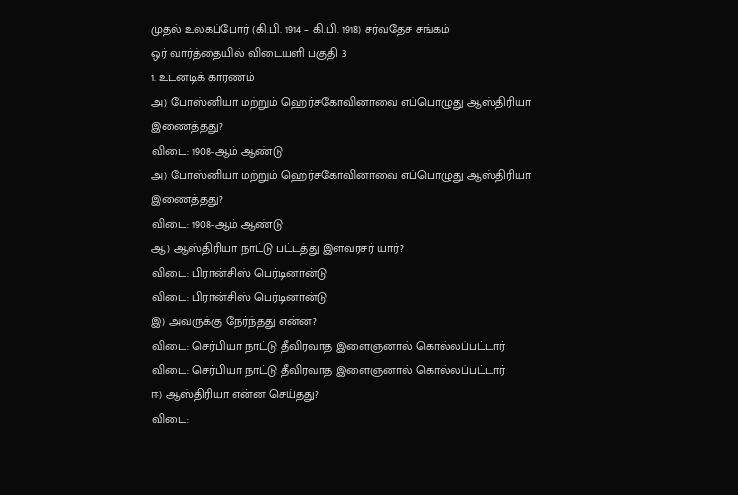முதல் உலகப்போர் (கி.பி. 1914 – கி.பி. 1918) சர்வதேச சங்கம்
ஒர் வார்த்தையில் விடையளி பகுதி 3
1. உடனடிக் காரணம்
அ) போஸ்னியா மற்றும் ஹெர்சகோவினாவை எப்பொழுது ஆஸ்திரியா இணைத்தது?
விடை: 1908-ஆம் ஆண்டு
அ) போஸ்னியா மற்றும் ஹெர்சகோவினாவை எப்பொழுது ஆஸ்திரியா இணைத்தது?
விடை: 1908-ஆம் ஆண்டு
ஆ) ஆஸ்திரியா நாட்டு பட்டத்து இளவரசர் யார்?
விடை: பிரான்சிஸ் பெர்டினான்டு
விடை: பிரான்சிஸ் பெர்டினான்டு
இ) அவருக்கு நேர்ந்தது என்ன?
விடை: செர்பியா நாட்டு தீவிரவாத இளைஞனால் கொல்லப்பட்டார்
விடை: செர்பியா நாட்டு தீவிரவாத இளைஞனால் கொல்லப்பட்டார்
ஈ) ஆஸ்திரியா என்ன செய்தது?
விடை: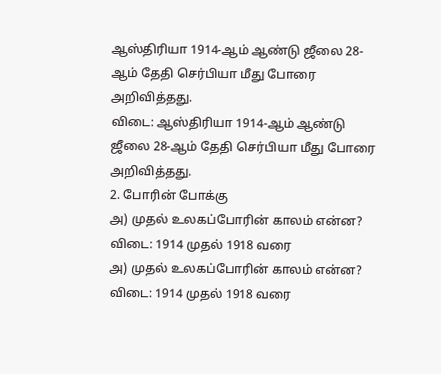ஆஸ்திரியா 1914-ஆம் ஆண்டு ஜீலை 28-ஆம் தேதி செர்பியா மீது போரை அறிவித்தது.
விடை: ஆஸ்திரியா 1914-ஆம் ஆண்டு ஜீலை 28-ஆம் தேதி செர்பியா மீது போரை அறிவித்தது.
2. போரின் போக்கு
அ) முதல் உலகப்போரின் காலம் என்ன?
விடை: 1914 முதல் 1918 வரை
அ) முதல் உலகப்போரின் காலம் என்ன?
விடை: 1914 முதல் 1918 வரை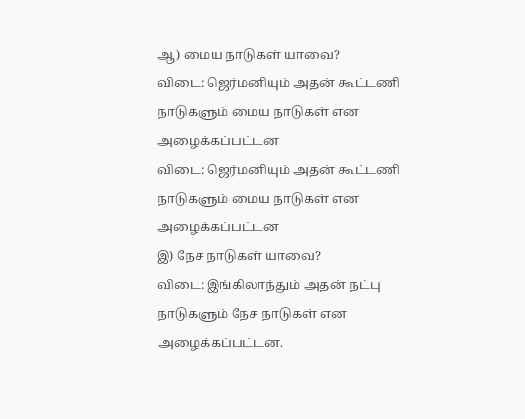ஆ) மைய நாடுகள் யாவை?
விடை: ஜெர்மனியும் அதன் கூட்டணி நாடுகளும் மைய நாடுகள் என அழைக்கப்பட்டன
விடை: ஜெர்மனியும் அதன் கூட்டணி நாடுகளும் மைய நாடுகள் என அழைக்கப்பட்டன
இ) நேச நாடுகள் யாவை?
விடை: இங்கிலாந்தும் அதன் நட்பு நாடுகளும் நேச நாடுகள் என அழைக்கப்பட்டன.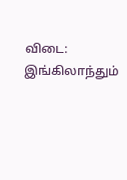விடை: இங்கிலாந்தும்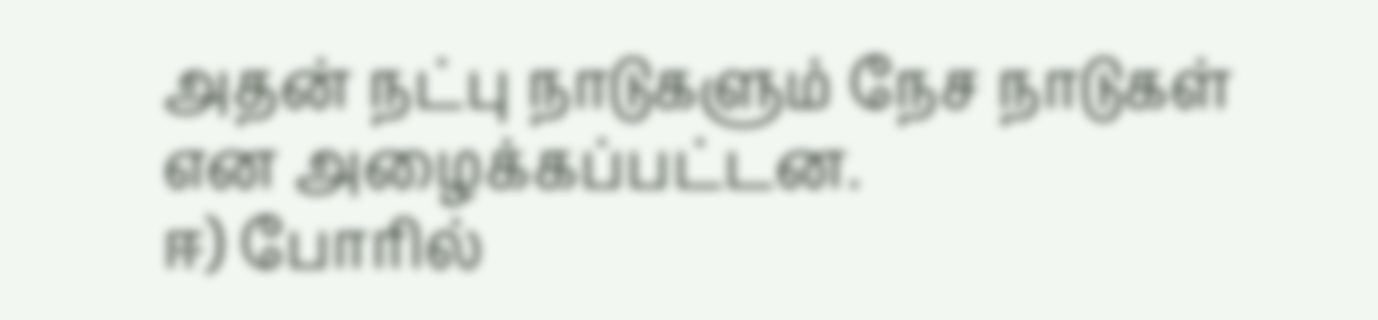அதன் நட்பு நாடுகளும் நேச நாடுகள் என அழைக்கப்பட்டன.
ஈ) போரில்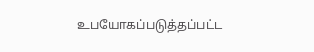உபயோகப்படுத்தப்பட்ட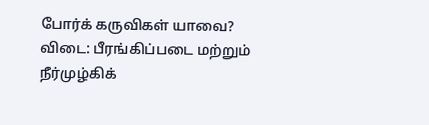போர்க் கருவிகள் யாவை?
விடை: பீரங்கிப்படை மற்றும் நீர்முழ்கிக்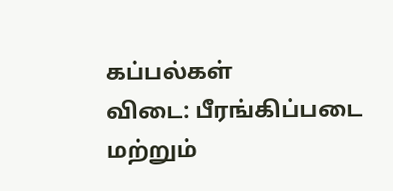கப்பல்கள்
விடை: பீரங்கிப்படை மற்றும்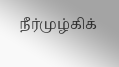நீர்முழ்கிக்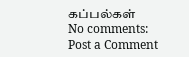கப்பல்கள்
No comments:
Post a Comment